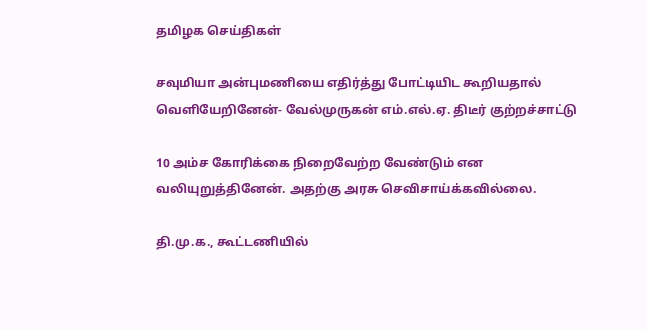தமிழக செய்திகள்

சவுமியா அன்புமணியை எதிர்த்து போட்டியிட கூறியதால் வெளியேறினேன்- வேல்முருகன் எம்.எல்.ஏ. திடீர் குற்றச்சாட்டு

10 அம்ச கோரிக்கை நிறைவேற்ற வேண்டும் என வலியுறுத்தினேன். அதற்கு அரசு செவிசாய்க்கவில்லை.

தி.மு.க., கூட்டணியில்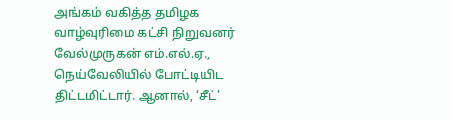அங்கம் வகித்த தமிழக வாழ்வுரிமை கட்சி நிறுவனர் வேல்முருகன் எம்.எல்.ஏ., நெய்வேலியில் போட்டியிட திட்டமிட்டார். ஆனால், ‘சீட்'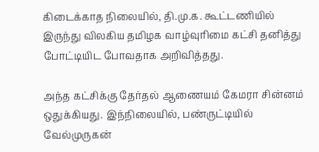கிடைக்காத நிலையில், தி.மு.க. கூட்டணியில் இருந்து விலகிய தமிழக வாழ்வுரிமை கட்சி தனித்து போட்டியிட போவதாக அறிவித்தது.

அந்த கட்சிக்கு தேர்தல் ஆணையம் கேமரா சின்னம் ஒதுக்கியது. இந்நிலையில், பண்ருட்டியில் வேல்முருகன்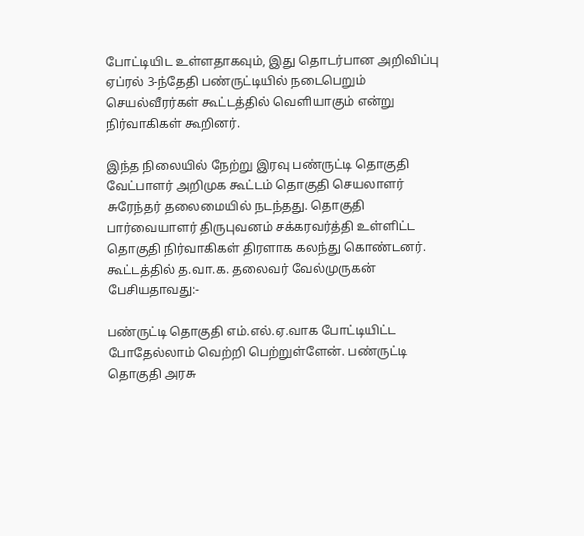போட்டியிட உள்ளதாகவும், இது தொடர்பான அறிவிப்பு ஏப்ரல் 3-ந்தேதி பண்ருட்டியில் நடைபெறும் செயல்வீரர்கள் கூட்டத்தில் வெளியாகும் என்று நிர்வாகிகள் கூறினர்.

இந்த நிலையில் நேற்று இரவு பண்ருட்டி தொகுதி வேட்பாளர் அறிமுக கூட்டம் தொகுதி செயலாளர் சுரேந்தர் தலைமையில் நடந்தது. தொகுதி பார்வையாளர் திருபுவனம் சக்கரவர்த்தி உள்ளிட்ட தொகுதி நிர்வாகிகள் திரளாக கலந்து கொண்டனர். கூட்டத்தில் த.வா.க. தலைவர் வேல்முருகன் பேசியதாவது:-

பண்ருட்டி தொகுதி எம்.எல்.ஏ.வாக போட்டியிட்ட போதேல்லாம் வெற்றி பெற்றுள்ளேன். பண்ருட்டி தொகுதி அரசு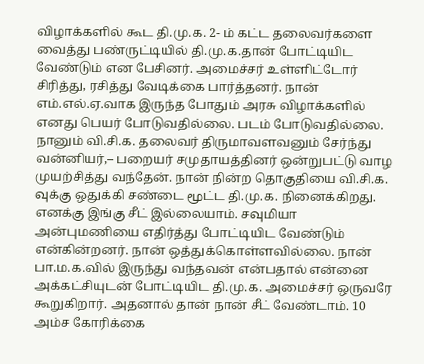விழாக்களில் கூட தி.மு.க. 2- ம் கட்ட தலைவர்களை வைத்து பண்ருட்டியில் தி.மு.க.தான் போட்டியிட வேண்டும் என பேசினர். அமைச்சர் உள்ளிட்டோர் சிரித்து, ரசித்து வேடிக்கை பார்த்தனர். நான் எம்.எல்.ஏ.வாக இருந்த போதும் அரசு விழாக்களில் எனது பெயர் போடுவதில்லை. படம் போடுவதில்லை. நானும் வி.சி.க. தலைவர் திருமாவளவனும் சேர்ந்து வன்னியர்,– பறையர் சமுதாயத்தினர் ஒன்றுபட்டு வாழ முயற்சித்து வந்தேன். நான் நின்ற தொகுதியை வி.சி.க. வுக்கு ஒதுக்கி சண்டை மூட்ட தி.மு.க. நினைக்கிறது. எனக்கு இங்கு சீட் இல்லையாம். சவுமியா அன்புமணியை எதிர்த்து போட்டியிட வேண்டும் என்கின்றனர். நான் ஒத்துக்கொள்ளவில்லை. நான் பா.ம.க.வில் இருந்து வந்தவன் என்பதால் என்னை அக்கட்சியுடன் போட்டியிட தி.மு.க. அமைச்சர் ஒருவரே கூறுகிறார். அதனால் தான் நான் சீட் வேண்டாம். 10 அம்ச கோரிக்கை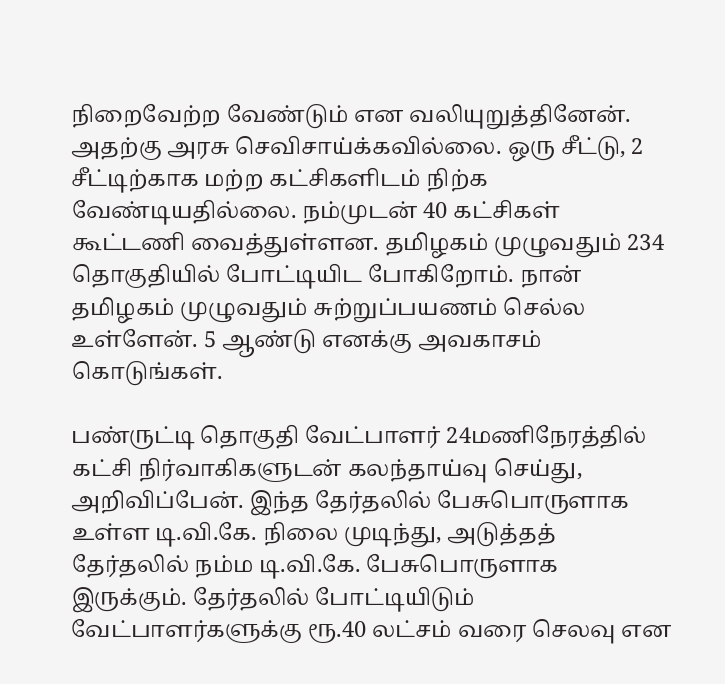நிறைவேற்ற வேண்டும் என வலியுறுத்தினேன். அதற்கு அரசு செவிசாய்க்கவில்லை. ஒரு சீட்டு, 2 சீட்டிற்காக மற்ற கட்சிகளிடம் நிற்க வேண்டியதில்லை. நம்முடன் 40 கட்சிகள் கூட்டணி வைத்துள்ளன. தமிழகம் முழுவதும் 234 தொகுதியில் போட்டியிட போகிறோம். நான் தமிழகம் முழுவதும் சுற்றுப்பயணம் செல்ல உள்ளேன். 5 ஆண்டு எனக்கு அவகாசம் கொடுங்கள்.

பண்ருட்டி தொகுதி வேட்பாளர் 24மணிநேரத்தில் கட்சி நிர்வாகிகளுடன் கலந்தாய்வு செய்து, அறிவிப்பேன். இந்த தேர்தலில் பேசுபொருளாக உள்ள டி.வி.கே. நிலை முடிந்து, அடுத்தத் தேர்தலில் நம்ம டி.வி.கே. பேசுபொருளாக இருக்கும். தேர்தலில் போட்டியிடும் வேட்பாளர்களுக்கு ரூ.40 லட்சம் வரை செலவு என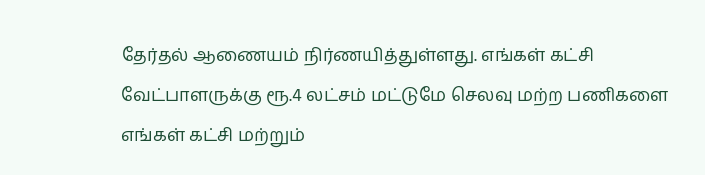தேர்தல் ஆணையம் நிர்ணயித்துள்ளது. எங்கள் கட்சி வேட்பாளருக்கு ரூ.4 லட்சம் மட்டுமே செலவு மற்ற பணிகளை எங்கள் கட்சி மற்றும்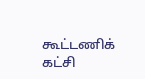கூட்டணிக் கட்சி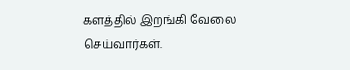களத்தில் இறங்கி வேலை செய்வார்கள்.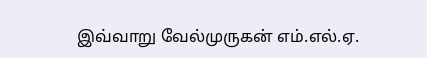இவ்வாறு வேல்முருகன் எம்.எல்.ஏ.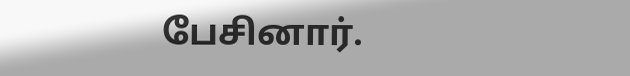பேசினார்.